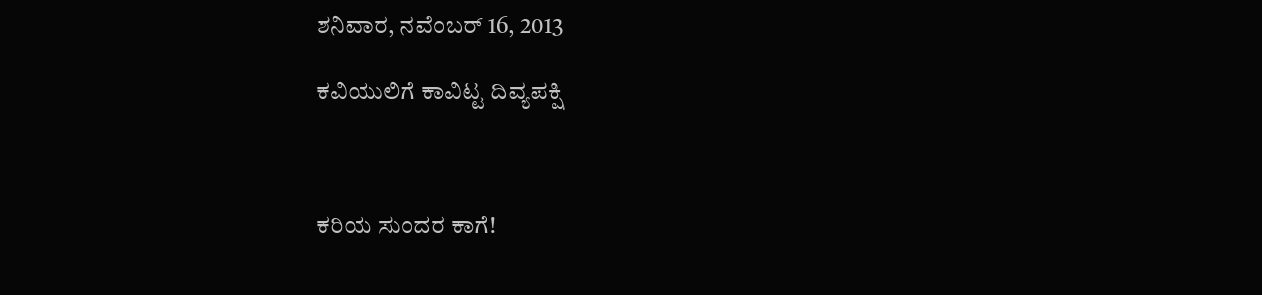ಶನಿವಾರ, ನವೆಂಬರ್ 16, 2013

ಕವಿಯುಲಿಗೆ ಕಾವಿಟ್ಟ ದಿವ್ಯಪಕ್ಷಿ



ಕರಿಯ ಸುಂದರ ಕಾಗೆ!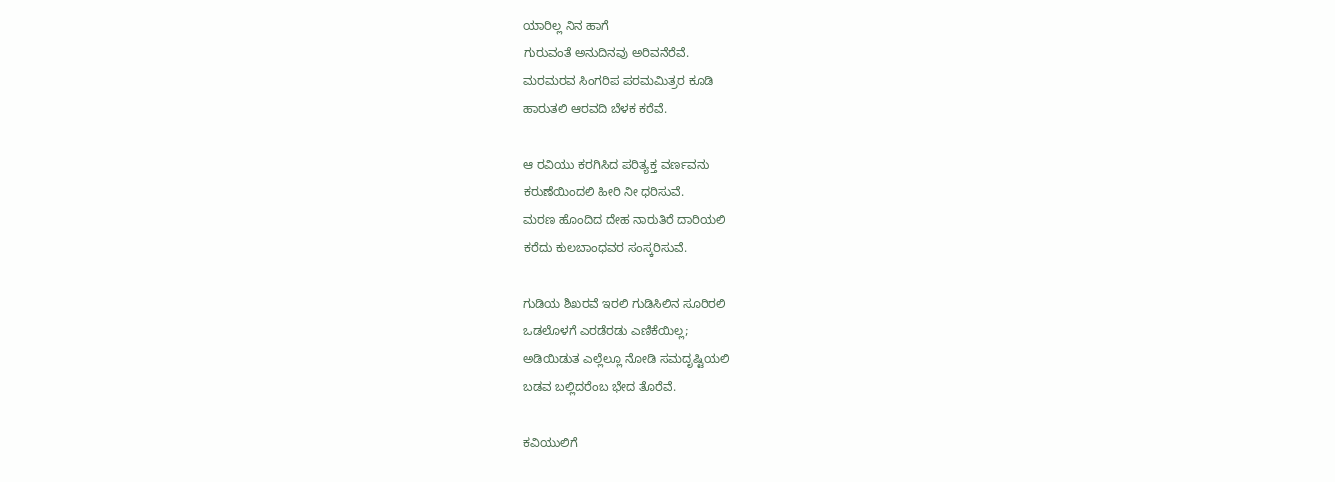ಯಾರಿಲ್ಲ ನಿನ ಹಾಗೆ
ಗುರುವಂತೆ ಅನುದಿನವು ಅರಿವನೆರೆವೆ.
ಮರಮರವ ಸಿಂಗರಿಪ ಪರಮಮಿತ್ರರ ಕೂಡಿ
ಹಾರುತಲಿ ಆರವದಿ ಬೆಳಕ ಕರೆವೆ.

ಆ ರವಿಯು ಕರಗಿಸಿದ ಪರಿತ್ಯಕ್ತ ವರ್ಣವನು
ಕರುಣೆಯಿಂದಲಿ ಹೀರಿ ನೀ ಧರಿಸುವೆ.
ಮರಣ ಹೊಂದಿದ ದೇಹ ನಾರುತಿರೆ ದಾರಿಯಲಿ
ಕರೆದು ಕುಲಬಾಂಧವರ ಸಂಸ್ಕರಿಸುವೆ.

ಗುಡಿಯ ಶಿಖರವೆ ಇರಲಿ ಗುಡಿಸಿಲಿನ ಸೂರಿರಲಿ
ಒಡಲೊಳಗೆ ಎರಡೆರಡು ಎಣಿಕೆಯಿಲ್ಲ;
ಅಡಿಯಿಡುತ ಎಲ್ಲೆಲ್ಲೂ ನೋಡಿ ಸಮದೃಷ್ಟಿಯಲಿ
ಬಡವ ಬಲ್ಲಿದರೆಂಬ ಭೇದ ತೊರೆವೆ.

ಕವಿಯುಲಿಗೆ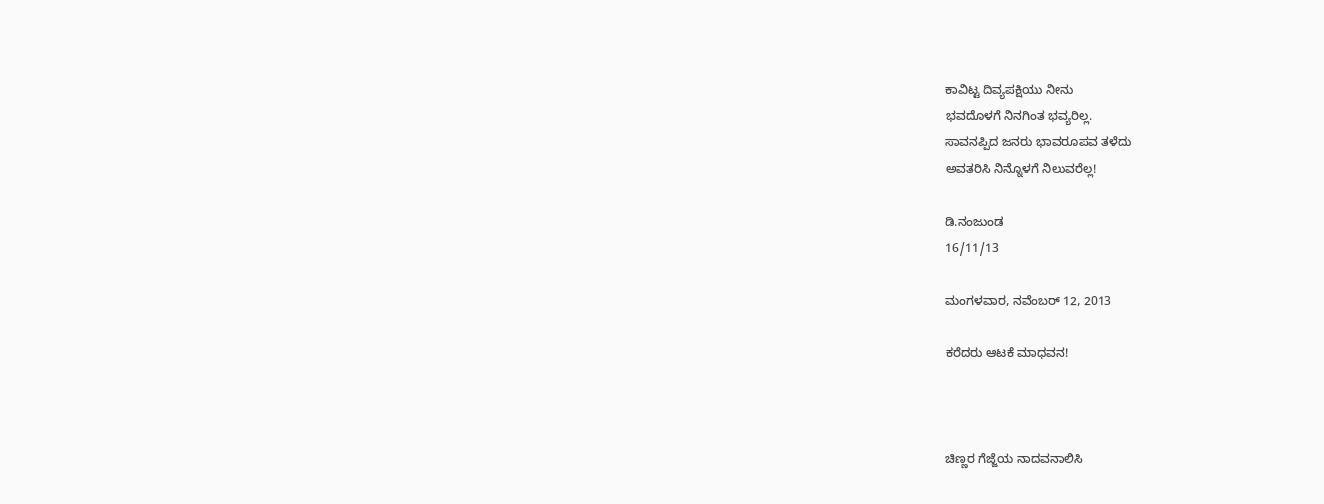ಕಾವಿಟ್ಟ ದಿವ್ಯಪಕ್ಷಿಯು ನೀನು
ಭವದೊಳಗೆ ನಿನಗಿಂತ ಭವ್ಯರಿಲ್ಲ.
ಸಾವನಪ್ಪಿದ ಜನರು ಭಾವರೂಪವ ತಳೆದು
ಅವತರಿಸಿ ನಿನ್ನೊಳಗೆ ನಿಲುವರೆಲ್ಲ!

ಡಿ.ನಂಜುಂಡ
16/11/13

ಮಂಗಳವಾರ, ನವೆಂಬರ್ 12, 2013

ಕರೆದರು ಆಟಕೆ ಮಾಧವನ!



ಚಿಣ್ಣರ ಗೆಜ್ಜೆಯ ನಾದವನಾಲಿಸಿ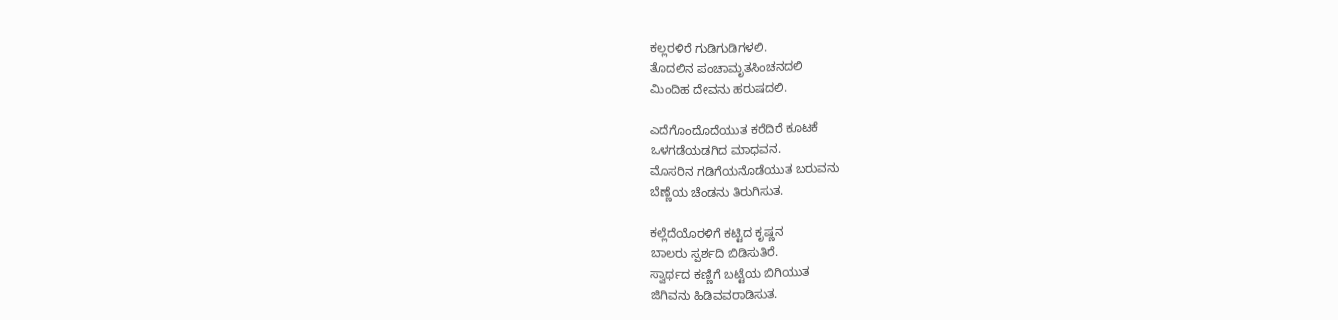ಕಲ್ಲರಳಿರೆ ಗುಡಿಗುಡಿಗಳಲಿ.
ತೊದಲಿನ ಪಂಚಾಮೃತಸಿಂಚನದಲಿ
ಮಿಂದಿಹ ದೇವನು ಹರುಷದಲಿ.

ಎದೆಗೊಂದೊದೆಯುತ ಕರೆದಿರೆ ಕೂಟಕೆ
ಒಳಗಡೆಯಡಗಿದ ಮಾಧವನ.
ಮೊಸರಿನ ಗಡಿಗೆಯನೊಡೆಯುತ ಬರುವನು
ಬೆಣ್ಣೆಯ ಚೆಂಡನು ತಿರುಗಿಸುತ.

ಕಲ್ಲೆದೆಯೊರಳಿಗೆ ಕಟ್ಟಿದ ಕೃಷ್ಣನ
ಬಾಲರು ಸ್ಪರ್ಶದಿ ಬಿಡಿಸುತಿರೆ.
ಸ್ವಾರ್ಥದ ಕಣ್ಣಿಗೆ ಬಟ್ಟೆಯ ಬಿಗಿಯುತ
ಜಿಗಿವನು ಹಿಡಿವವರಾಡಿಸುತ.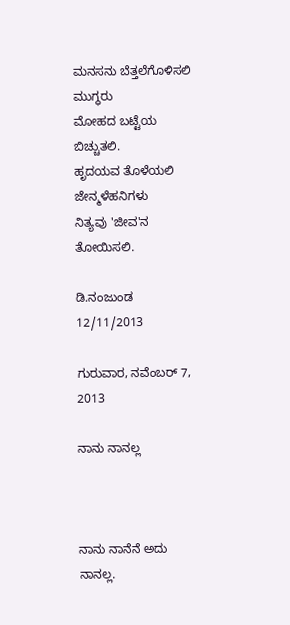ಮನಸನು ಬೆತ್ತಲೆಗೊಳಿಸಲಿ ಮುಗ್ಧರು
ಮೋಹದ ಬಟ್ಟೆಯ ಬಿಚ್ಚುತಲಿ.
ಹೃದಯವ ತೊಳೆಯಲಿ ಜೇನ್ಮಳೆಹನಿಗಳು
ನಿತ್ಯವು 'ಜೀವ'ನ ತೋಯಿಸಲಿ.

ಡಿ.ನಂಜುಂಡ
12/11/2013

ಗುರುವಾರ, ನವೆಂಬರ್ 7, 2013

ನಾನು ನಾನಲ್ಲ



ನಾನು ನಾನೆನೆ ಅದು ನಾನಲ್ಲ.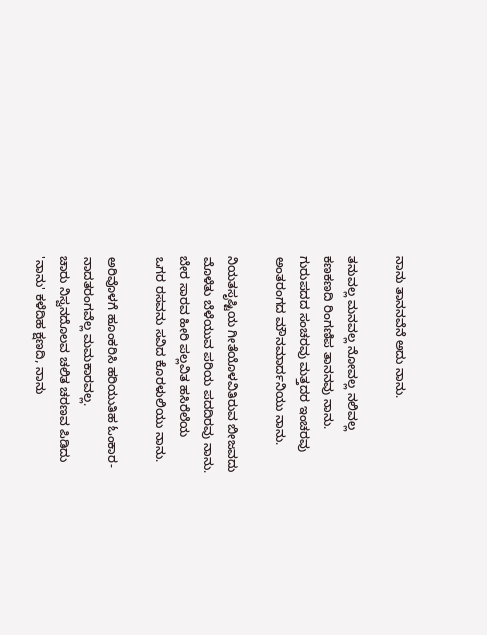ನಾನು ತಾನನವೆನೆ ಅದು ನಾನು.

ತನುವಲ್ಲ ಮನವಲ್ಲ ನೋವಲ್ಲ ನಲಿವಲ್ಲ
ಕಣಕಣದಿ ರಿಂಗಣಿಪ ತಾನನವು ನಾನು.
ಗುರುಪದದ ಸಂಚರವು ಮತ್ತದರ ಇಂಚರವು
ಅಂತರಂಗದ ಮೌನಮಾರ್ದನಿಯು ನಾನು.

ನಿಯತಸೃಷ್ಟಿಯ ಗೀತೆಯೊಳವಿತಿರುವ ಬೀಜವದು
ಮೊಳೆತು ಬೆಳೆಯುವ ಪರಿಯ ಪದದಿರವು ನಾನು.
ಬೇರ ಸಾರವ ಹೀರಿ ಪಲ್ಲವಿತ ಹಸಿರೆಲೆಯ
ಒಗರ ರಸವನು ಸವಿದ ಕೊರಳುಲಿಯು ನಾನು.

ಅರಿವೊಳಗೆ ಹೂಂಕರಿಸಿ ಹರಿಯುತಿಹ ಓಂಕಾರ-
ನಾದತರಂಗವೆಲ್ಲ ಮಮಕಾರವಲ್ಲ.
ಚಾರು ನಿಸ್ವನದೊಲವ ಚಲಿತ ಚರಣವ ಪಿಡಿದು
'ನಾನು' ಕಳೆದಿಹ ಕ್ಷಣದಿ, ನಾನು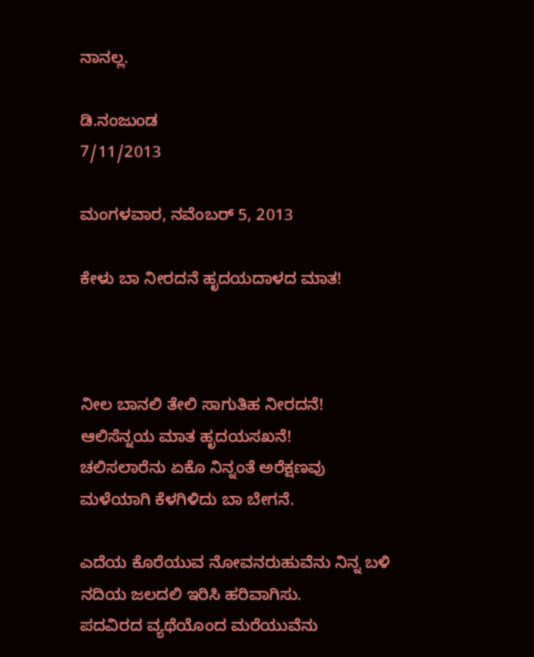ನಾನಲ್ಲ.

ಡಿ.ನಂಜುಂಡ
7/11/2013

ಮಂಗಳವಾರ, ನವೆಂಬರ್ 5, 2013

ಕೇಳು ಬಾ ನೀರದನೆ ಹೃದಯದಾಳದ ಮಾತ!



ನೀಲ ಬಾನಲಿ ತೇಲಿ ಸಾಗುತಿಹ ನೀರದನೆ!
ಆಲಿಸೆನ್ನಯ ಮಾತ ಹೃದಯಸಖನೆ!
ಚಲಿಸಲಾರೆನು ಏಕೊ ನಿನ್ನಂತೆ ಅರೆಕ್ಷಣವು
ಮಳೆಯಾಗಿ ಕೆಳಗಿಳಿದು ಬಾ ಬೇಗನೆ.

ಎದೆಯ ಕೊರೆಯುವ ನೋವನರುಹುವೆನು ನಿನ್ನ ಬಳಿ
ನದಿಯ ಜಲದಲಿ ಇರಿಸಿ ಹರಿವಾಗಿಸು.
ಪದವಿರದ ವ್ಯಥೆಯೊಂದ ಮರೆಯುವೆನು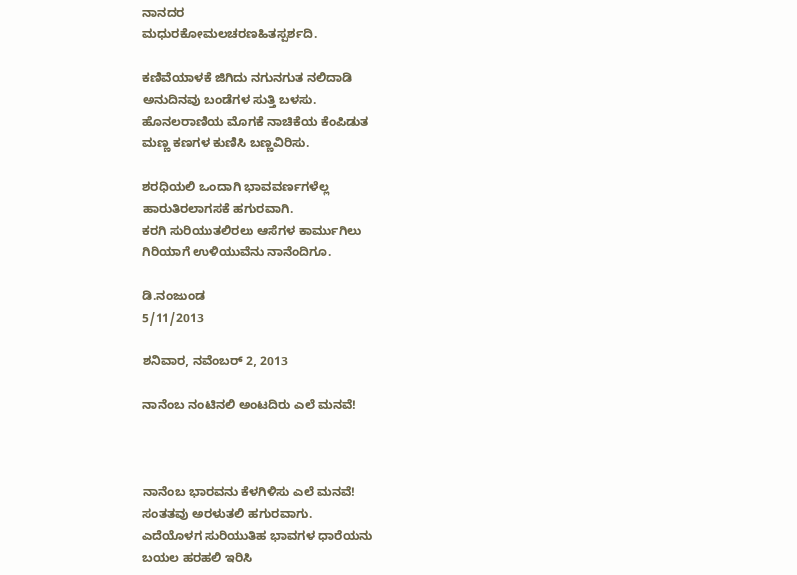ನಾನದರ
ಮಧುರಕೋಮಲಚರಣಹಿತಸ್ಪರ್ಶದಿ.

ಕಣಿವೆಯಾಳಕೆ ಜಿಗಿದು ನಗುನಗುತ ನಲಿದಾಡಿ
ಅನುದಿನವು ಬಂಡೆಗಳ ಸುತ್ತಿ ಬಳಸು.
ಹೊನಲರಾಣಿಯ ಮೊಗಕೆ ನಾಚಿಕೆಯ ಕೆಂಪಿಡುತ
ಮಣ್ಣ ಕಣಗಳ ಕುಣಿಸಿ ಬಣ್ಣವಿರಿಸು.

ಶರಧಿಯಲಿ ಒಂದಾಗಿ ಭಾವವರ್ಣಗಳೆಲ್ಲ
ಹಾರುತಿರಲಾಗಸಕೆ ಹಗುರವಾಗಿ.
ಕರಗಿ ಸುರಿಯುತಲಿರಲು ಆಸೆಗಳ ಕಾರ್ಮುಗಿಲು
ಗಿರಿಯಾಗೆ ಉಳಿಯುವೆನು ನಾನೆಂದಿಗೂ.

ಡಿ.ನಂಜುಂಡ
5/11/2013

ಶನಿವಾರ, ನವೆಂಬರ್ 2, 2013

ನಾನೆಂಬ ನಂಟಿನಲಿ ಅಂಟದಿರು ಎಲೆ ಮನವೆ!



ನಾನೆಂಬ ಭಾರವನು ಕೆಳಗಿಳಿಸು ಎಲೆ ಮನವೆ!
ಸಂತತವು ಅರಳುತಲಿ ಹಗುರವಾಗು.
ಎದೆಯೊಳಗ ಸುರಿಯುತಿಹ ಭಾವಗಳ ಧಾರೆಯನು
ಬಯಲ ಹರಹಲಿ ಇರಿಸಿ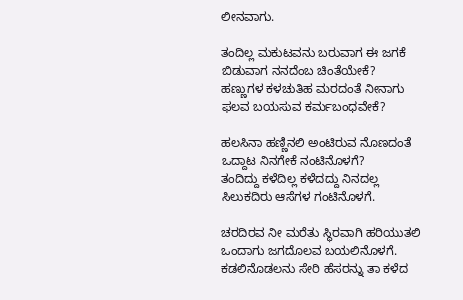ಲೀನವಾಗು.

ತಂದಿಲ್ಲ ಮಕುಟವನು ಬರುವಾಗ ಈ ಜಗಕೆ
ಬಿಡುವಾಗ ನನದೆಂಬ ಚಿಂತೆಯೇಕೆ?
ಹಣ್ಣುಗಳ ಕಳಚುತಿಹ ಮರದಂತೆ ನೀನಾಗು
ಫಲವ ಬಯಸುವ ಕರ್ಮಬಂಧವೇಕೆ?

ಹಲಸಿನಾ ಹಣ್ಣಿನಲಿ ಅಂಟಿರುವ ನೊಣದಂತೆ
ಒದ್ದಾಟ ನಿನಗೇಕೆ ನಂಟಿನೊಳಗೆ?
ತಂದಿದ್ದು ಕಳೆದಿಲ್ಲ ಕಳೆದದ್ದು ನಿನದಲ್ಲ
ಸಿಲುಕದಿರು ಆಸೆಗಳ ಗಂಟಿನೊಳಗೆ.

ಚರದಿರವ ನೀ ಮರೆತು ಸ್ಥಿರವಾಗಿ ಹರಿಯುತಲಿ
ಒಂದಾಗು ಜಗದೊಲವ ಬಯಲಿನೊಳಗೆ.
ಕಡಲಿನೊಡಲನು ಸೇರಿ ಹೆಸರನ್ನು ತಾ ಕಳೆದ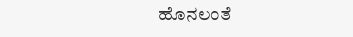ಹೊನಲಂತೆ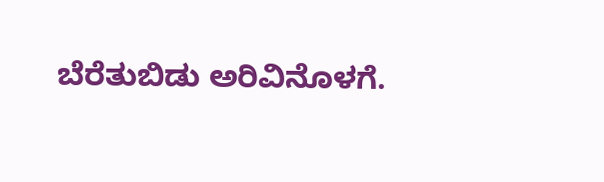ಬೆರೆತುಬಿಡು ಅರಿವಿನೊಳಗೆ.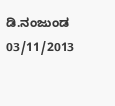ಡಿ.ನಂಜುಂಡ
03/11/2013